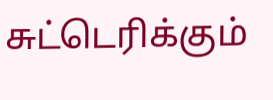சுட்டெரிக்கும்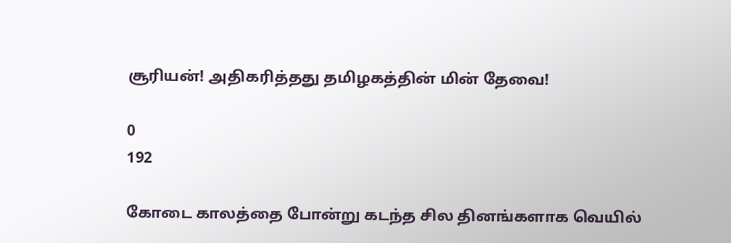சூரியன்! அதிகரித்தது தமிழகத்தின் மின் தேவை!

0
192

கோடை காலத்தை போன்று கடந்த சில தினங்களாக வெயில்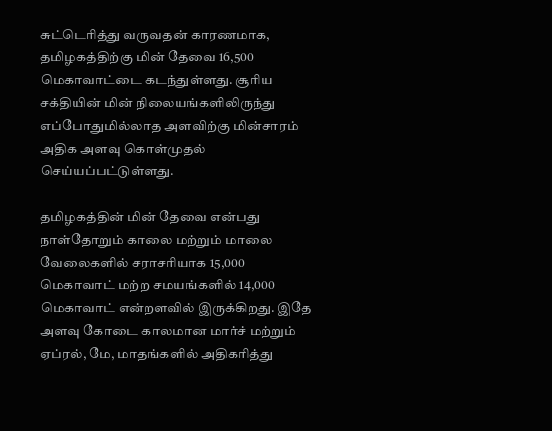சுட்டெரித்து வருவதன் காரணமாக, தமிழகத்திற்கு மின் தேவை 16,500 மெகாவாட்டை கடந்துள்ளது. சூரிய சக்தியின் மின் நிலையங்களிலிருந்து எப்போதுமில்லாத அளவிற்கு மின்சாரம் அதிக அளவு கொள்முதல் செய்யப்பட்டுள்ளது.

தமிழகத்தின் மின் தேவை என்பது நாள்தோறும் காலை மற்றும் மாலை வேலைகளில் சராசரியாக 15,000 மெகாவாட் மற்ற சமயங்களில் 14,000 மெகாவாட் என்றளவில் இருக்கிறது. இதே அளவு கோடை காலமான மார்ச் மற்றும் ஏப்ரல், மே, மாதங்களில் அதிகரித்து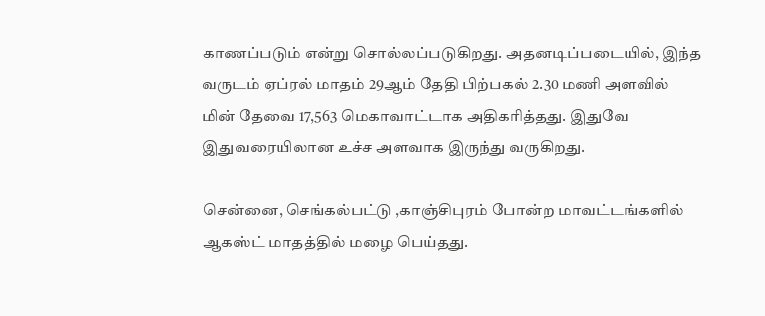காணப்படும் என்று சொல்லப்படுகிறது. அதனடிப்படையில், இந்த வருடம் ஏப்ரல் மாதம் 29ஆம் தேதி பிற்பகல் 2.30 மணி அளவில் மின் தேவை 17,563 மெகாவாட்டாக அதிகரித்தது. இதுவே இதுவரையிலான உச்ச அளவாக இருந்து வருகிறது.

சென்னை, செங்கல்பட்டு ,காஞ்சிபுரம் போன்ற மாவட்டங்களில் ஆகஸ்ட் மாதத்தில் மழை பெய்தது.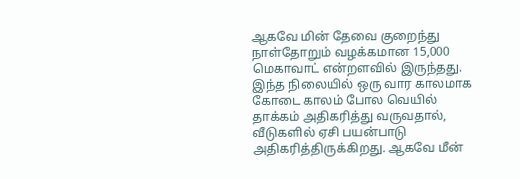ஆகவே மின் தேவை குறைந்து நாள்தோறும் வழக்கமான 15,000 மெகாவாட் என்றளவில் இருந்தது. இந்த நிலையில் ஒரு வார காலமாக கோடை காலம் போல வெயில் தாக்கம் அதிகரித்து வருவதால், வீடுகளில் ஏசி பயன்பாடு அதிகரித்திருக்கிறது. ஆகவே மீன்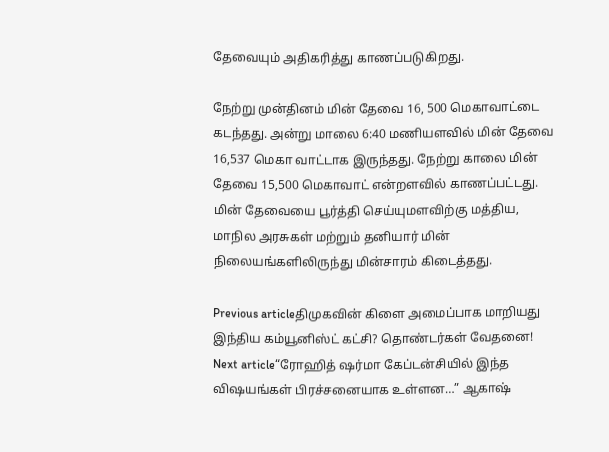தேவையும் அதிகரித்து காணப்படுகிறது.

நேற்று முன்தினம் மின் தேவை 16, 500 மெகாவாட்டை கடந்தது. அன்று மாலை 6:40 மணியளவில் மின் தேவை 16,537 மெகா வாட்டாக இருந்தது. நேற்று காலை மின் தேவை 15,500 மெகாவாட் என்றளவில் காணப்பட்டது. மின் தேவையை பூர்த்தி செய்யுமளவிற்கு மத்திய, மாநில அரசுகள் மற்றும் தனியார் மின் நிலையங்களிலிருந்து மின்சாரம் கிடைத்தது.

Previous articleதிமுகவின் கிளை அமைப்பாக மாறியது இந்திய கம்யூனிஸ்ட் கட்சி? தொண்டர்கள் வேதனை!
Next article“ரோஹித் ஷர்மா கேப்டன்சியில் இந்த விஷயங்கள் பிரச்சனையாக உள்ளன…” ஆகாஷ்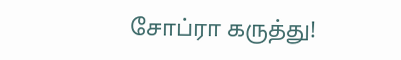சோப்ரா கருத்து!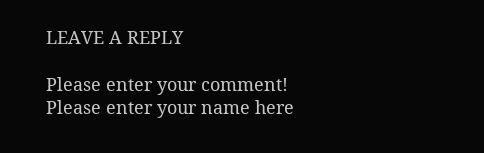LEAVE A REPLY

Please enter your comment!
Please enter your name here